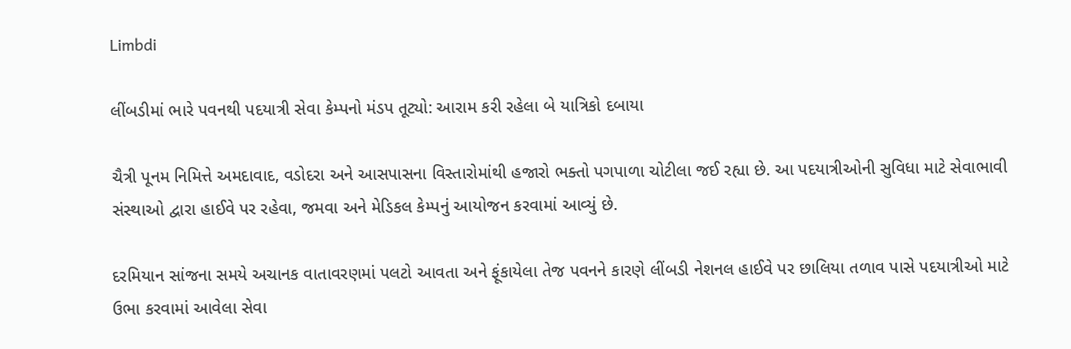Limbdi

લીંબડીમાં ભારે પવનથી પદયાત્રી સેવા કેમ્પનો મંડપ તૂટ્યો: આરામ કરી રહેલા બે યાત્રિકો દબાયા

ચૈત્રી પૂનમ નિમિત્તે અમદાવાદ, વડોદરા અને આસપાસના વિસ્તારોમાંથી હજારો ભક્તો પગપાળા ચોટીલા જઈ રહ્યા છે. આ પદયાત્રીઓની સુવિધા માટે સેવાભાવી સંસ્થાઓ દ્વારા હાઈવે પર રહેવા, જમવા અને મેડિકલ કેમ્પનું આયોજન કરવામાં આવ્યું છે.

દરમિયાન સાંજના સમયે અચાનક વાતાવરણમાં પલટો આવતા અને ફૂંકાયેલા તેજ પવનને કારણે લીંબડી નેશનલ હાઈવે પર છાલિયા તળાવ પાસે પદયાત્રીઓ માટે ઉભા કરવામાં આવેલા સેવા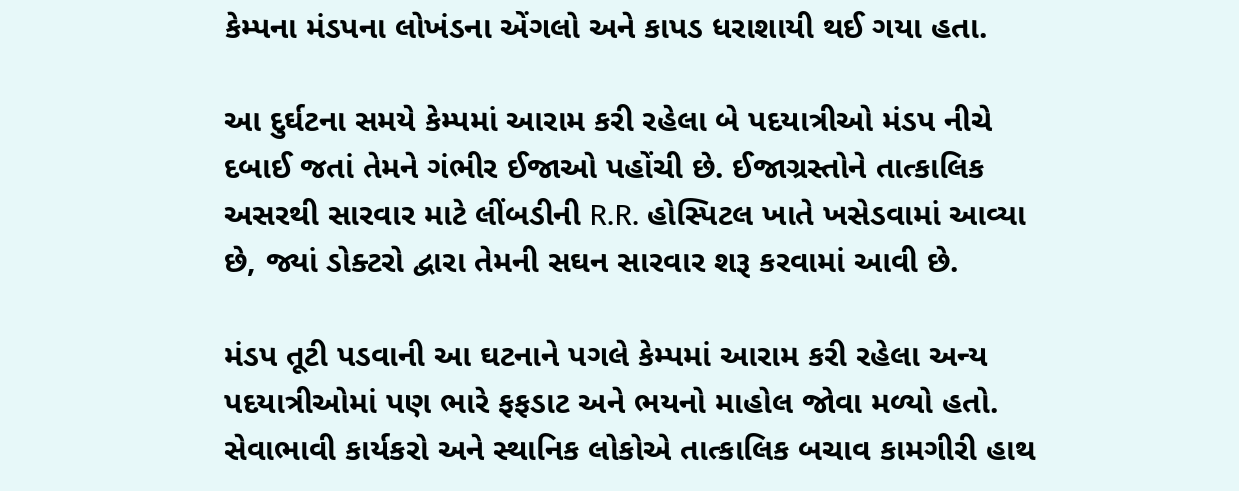કેમ્પના મંડપના લોખંડના એંગલો અને કાપડ ધરાશાયી થઈ ગયા હતા.

આ દુર્ઘટના સમયે કેમ્પમાં આરામ કરી રહેલા બે પદયાત્રીઓ મંડપ નીચે દબાઈ જતાં તેમને ગંભીર ઈજાઓ પહોંચી છે. ઈજાગ્રસ્તોને તાત્કાલિક અસરથી સારવાર માટે લીંબડીની R.R. હોસ્પિટલ ખાતે ખસેડવામાં આવ્યા છે, જ્યાં ડોક્ટરો દ્વારા તેમની સઘન સારવાર શરૂ કરવામાં આવી છે.

મંડપ તૂટી પડવાની આ ઘટનાને પગલે કેમ્પમાં આરામ કરી રહેલા અન્ય પદયાત્રીઓમાં પણ ભારે ફફડાટ અને ભયનો માહોલ જોવા મળ્યો હતો. સેવાભાવી કાર્યકરો અને સ્થાનિક લોકોએ તાત્કાલિક બચાવ કામગીરી હાથ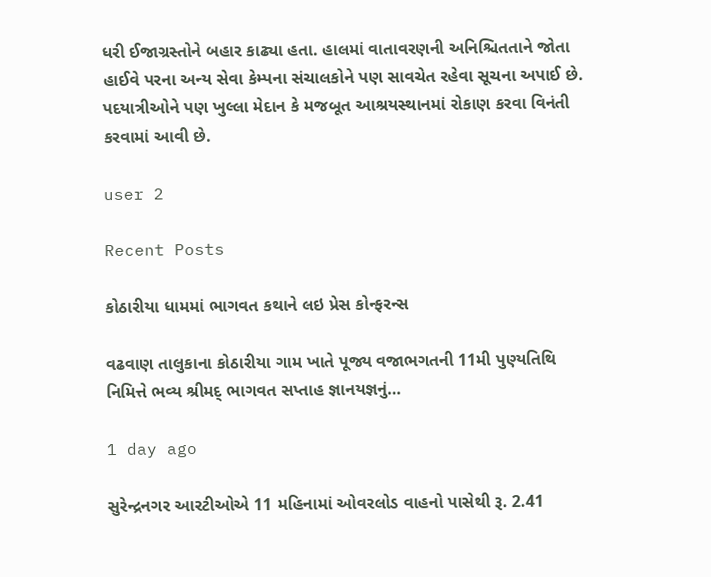ધરી ઈજાગ્રસ્તોને બહાર કાઢ્યા હતા. હાલમાં વાતાવરણની અનિશ્ચિતતાને જોતા હાઈવે પરના અન્ય સેવા કેમ્પના સંચાલકોને પણ સાવચેત રહેવા સૂચના અપાઈ છે. પદયાત્રીઓને પણ ખુલ્લા મેદાન કે મજબૂત આશ્રયસ્થાનમાં રોકાણ કરવા વિનંતી કરવામાં આવી છે.

user 2

Recent Posts

કોઠારીયા ધામમાં ભાગવત કથાને લઇ પ્રેસ કોન્ફરન્સ

વઢવાણ તાલુકાના કોઠારીયા ગામ ખાતે પૂજ્ય વજાભગતની 11મી પુણ્યતિથિ નિમિત્તે ભવ્ય શ્રીમદ્ ભાગવત સપ્તાહ જ્ઞાનયજ્ઞનું…

1 day ago

સુરેન્દ્રનગર આરટીઓએ 11 મહિનામાં ઓવરલોડ વાહનો પાસેથી રૂ. 2.41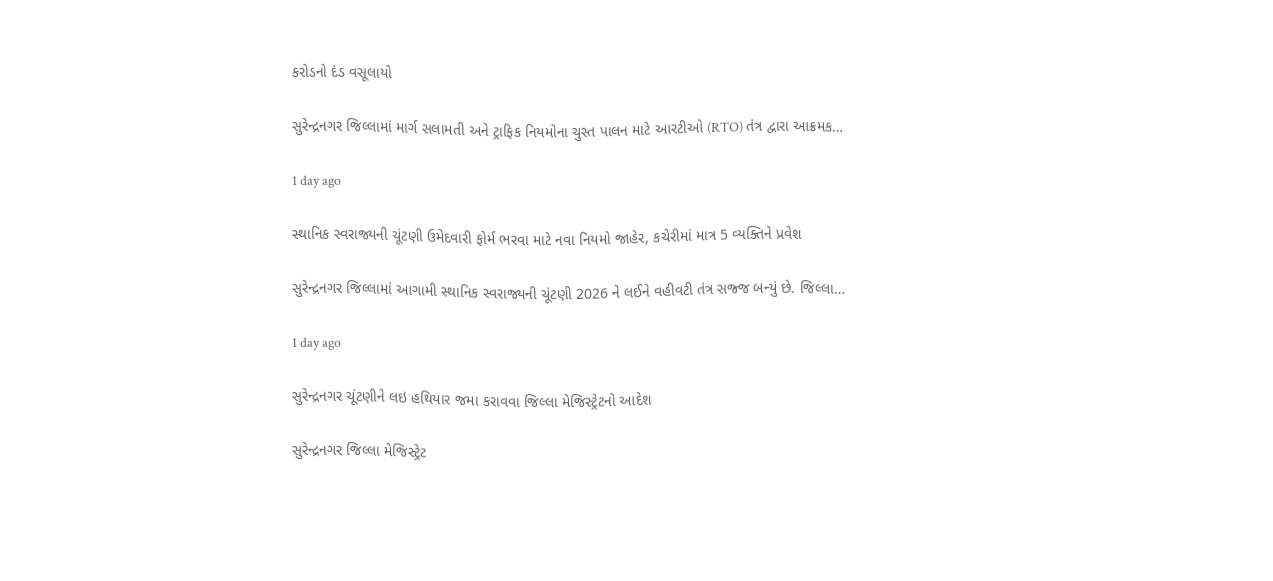કરોડનો દંડ વસૂલાયો

સુરેન્દ્રનગર જિલ્લામાં માર્ગ સલામતી અને ટ્રાફિક નિયમોના ચુસ્ત પાલન માટે આરટીઓ (RTO) તંત્ર દ્વારા આક્રમક…

1 day ago

સ્થાનિક સ્વરાજ્યની ચૂંટણી ઉમેદવારી ફોર્મ ભરવા માટે નવા નિયમો જાહેર, કચેરીમાં માત્ર 5 વ્યક્તિને પ્રવેશ

સુરેન્દ્રનગર જિલ્લામાં આગામી સ્થાનિક સ્વરાજ્યની ચૂંટણી 2026 ને લઈને વહીવટી તંત્ર સજ્જ બન્યું છે. જિલ્લા…

1 day ago

સુરેન્દ્રનગર ચૂંટણીને લઇ હથિયાર જમા કરાવવા જિલ્લા મેજિસ્ટ્રેટનો આદેશ

સુરેન્દ્રનગર જિલ્લા મેજિસ્ટ્રેટ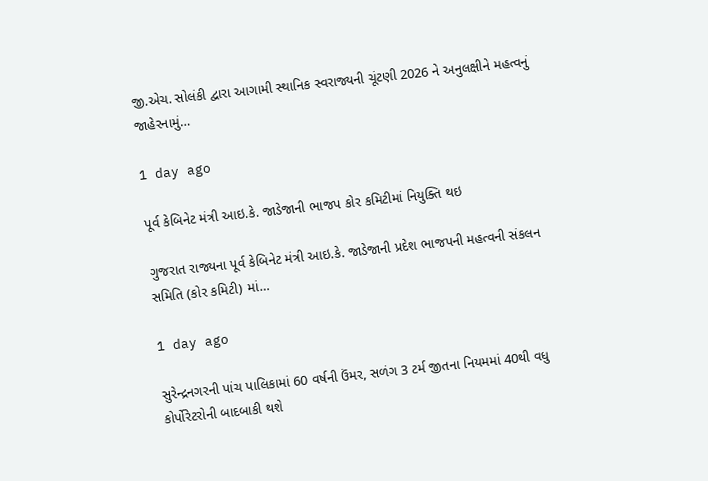જી.એચ. સોલંકી દ્વારા આગામી સ્થાનિક સ્વરાજ્યની ચૂંટણી 2026 ને અનુલક્ષીને મહત્વનું જાહેરનામું…

1 day ago

પૂર્વ કેબિનેટ મંત્રી આઇ.કે. જાડેજાની ભાજપ કોર કમિટીમાં નિયુક્તિ થઇ

ગુજરાત રાજ્યના પૂર્વ કેબિનેટ મંત્રી આઇ.કે. જાડેજાની પ્રદેશ ભાજપની મહત્વની સંકલન સમિતિ (કોર કમિટી) માં…

1 day ago

સુરેન્દ્રનગરની પાંચ પાલિકામાં 60 વર્ષની ઉંમર, સળંગ 3 ટર્મ જીતના નિયમમાં 40થી વધુ કોર્પોરેટરોની બાદબાકી થશે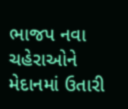ભાજપ નવા ચહેરાઓને મેદાનમાં ઉતારી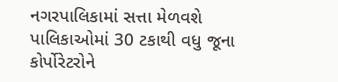નગરપાલિકામાં સત્તા મેળવશે પાલિકાઓમાં 30 ટકાથી વધુ જૂના કોર્પોરેટરોને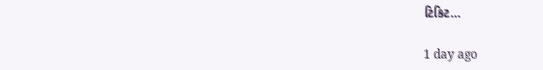ટિકિટ…

1 day ago